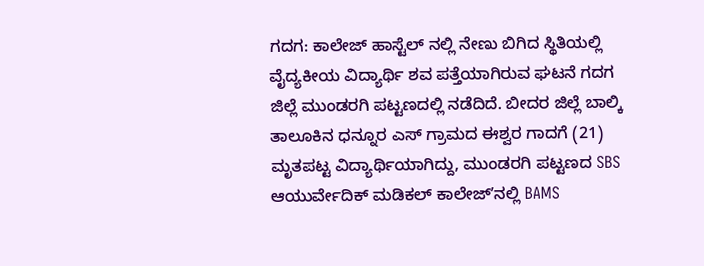ಗದಗ: ಕಾಲೇಜ್ ಹಾಸ್ಟೆಲ್ ನಲ್ಲಿ ನೇಣು ಬಿಗಿದ ಸ್ಥಿತಿಯಲ್ಲಿ ವೈದ್ಯಕೀಯ ವಿದ್ಯಾರ್ಥಿ ಶವ ಪತ್ತೆಯಾಗಿರುವ ಘಟನೆ ಗದಗ ಜಿಲ್ಲೆ ಮುಂಡರಗಿ ಪಟ್ಟಣದಲ್ಲಿ ನಡೆದಿದೆ. ಬೀದರ ಜಿಲ್ಲೆ ಬಾಲ್ಕಿ ತಾಲೂಕಿನ ಧನ್ನೂರ ಎಸ್ ಗ್ರಾಮದ ಈಶ್ವರ ಗಾದಗೆ (21) ಮೃತಪಟ್ಟ ವಿದ್ಯಾರ್ಥಿಯಾಗಿದ್ದು, ಮುಂಡರಗಿ ಪಟ್ಟಣದ SBS ಆಯುರ್ವೇದಿಕ್ ಮಡಿಕಲ್ ಕಾಲೇಜ್ʼನಲ್ಲಿ BAMS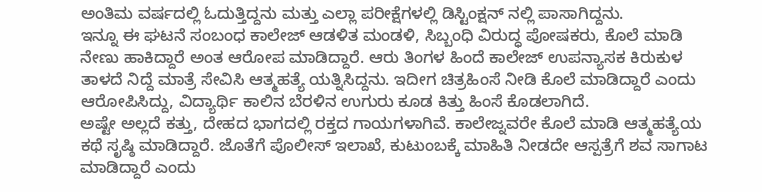ಅಂತಿಮ ವರ್ಷದಲ್ಲಿ ಓದುತ್ತಿದ್ದನು ಮತ್ತು ಎಲ್ಲಾ ಪರೀಕ್ಷೆಗಳಲ್ಲಿ ಡಿಸ್ಟಿಂಕ್ಷನ್ ನಲ್ಲಿ ಪಾಸಾಗಿದ್ದನು.
ಇನ್ನೂ ಈ ಘಟನೆ ಸಂಬಂಧ ಕಾಲೇಜ್ ಆಡಳಿತ ಮಂಡಳಿ, ಸಿಬ್ಬಂಧಿ ವಿರುದ್ಧ ಪೋಷಕರು, ಕೊಲೆ ಮಾಡಿ ನೇಣು ಹಾಕಿದ್ದಾರೆ ಅಂತ ಆರೋಪ ಮಾಡಿದ್ದಾರೆ. ಆರು ತಿಂಗಳ ಹಿಂದೆ ಕಾಲೇಜ್ ಉಪನ್ಯಾಸಕ ಕಿರುಕುಳ ತಾಳದೆ ನಿದ್ದೆ ಮಾತ್ರೆ ಸೇವಿಸಿ ಆತ್ಮಹತ್ಯೆ ಯತ್ನಿಸಿದ್ದನು. ಇದೀಗ ಚಿತ್ರಹಿಂಸೆ ನೀಡಿ ಕೊಲೆ ಮಾಡಿದ್ದಾರೆ ಎಂದು ಆರೋಪಿಸಿದ್ದು, ವಿದ್ಯಾರ್ಥಿ ಕಾಲಿನ ಬೆರಳಿನ ಉಗುರು ಕೂಡ ಕಿತ್ತು ಹಿಂಸೆ ಕೊಡಲಾಗಿದೆ.
ಅಷ್ಟೇ ಅಲ್ಲದೆ ಕತ್ತು, ದೇಹದ ಭಾಗದಲ್ಲಿ ರಕ್ತದ ಗಾಯಗಳಾಗಿವೆ. ಕಾಲೇಜ್ನವರೇ ಕೊಲೆ ಮಾಡಿ ಆತ್ಮಹತ್ಯೆಯ ಕಥೆ ಸೃಷ್ಠಿ ಮಾಡಿದ್ದಾರೆ. ಜೊತೆಗೆ ಪೊಲೀಸ್ ಇಲಾಖೆ, ಕುಟುಂಬಕ್ಕೆ ಮಾಹಿತಿ ನೀಡದೇ ಆಸ್ಪತ್ರೆಗೆ ಶವ ಸಾಗಾಟ ಮಾಡಿದ್ದಾರೆ ಎಂದು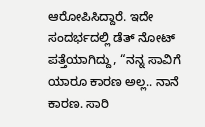ಆರೋಪಿಸಿದ್ದಾರೆ. ಇದೇ ಸಂದರ್ಭದಲ್ಲಿ ಡೆತ್ ನೋಟ್ ಪತ್ತೆಯಾಗಿದ್ದು, “ನನ್ನ ಸಾವಿಗೆ ಯಾರೂ ಕಾರಣ ಅಲ್ಲ.. ನಾನೆ ಕಾರಣ. ಸಾರಿ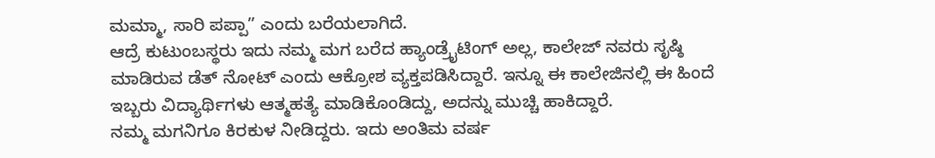ಮಮ್ಮಾ, ಸಾರಿ ಪಪ್ಪಾ” ಎಂದು ಬರೆಯಲಾಗಿದೆ.
ಆದ್ರೆ ಕುಟುಂಬಸ್ಥರು ಇದು ನಮ್ಮ ಮಗ ಬರೆದ ಹ್ಯಾಂಡ್ರೈಟಿಂಗ್ ಅಲ್ಲ, ಕಾಲೇಜ್ ನವರು ಸೃಷ್ಠಿ ಮಾಡಿರುವ ಡೆತ್ ನೋಟ್ ಎಂದು ಆಕ್ರೋಶ ವ್ಯಕ್ತಪಡಿಸಿದ್ದಾರೆ. ಇನ್ನೂ ಈ ಕಾಲೇಜಿನಲ್ಲಿ ಈ ಹಿಂದೆ ಇಬ್ಬರು ವಿದ್ಯಾರ್ಥಿಗಳು ಆತ್ಮಹತ್ಯೆ ಮಾಡಿಕೊಂಡಿದ್ದು, ಅದನ್ನು ಮುಚ್ಚಿ ಹಾಕಿದ್ದಾರೆ.
ನಮ್ಮ ಮಗನಿಗೂ ಕಿರಕುಳ ನೀಡಿದ್ದರು. ಇದು ಅಂತಿಮ ವರ್ಷ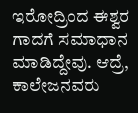ಇರೋದ್ರಿಂದ ಈಶ್ವರ ಗಾದಗೆ ಸಮಾಧಾನ ಮಾಡಿದ್ದೇವು. ಆದ್ರೆ, ಕಾಲೇಜನವರು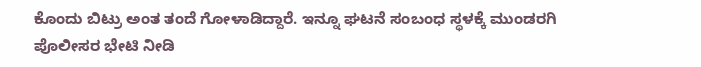ಕೊಂದು ಬಿಟ್ರು ಅಂತ ತಂದೆ ಗೋಳಾಡಿದ್ದಾರೆ. ಇನ್ನೂ ಘಟನೆ ಸಂಬಂಧ ಸ್ಥಳಕ್ಕೆ ಮುಂಡರಗಿ ಪೊಲೀಸರ ಭೇಟಿ ನೀಡಿ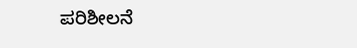ಪರಿಶೀಲನೆ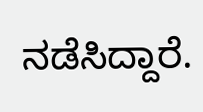ನಡೆಸಿದ್ದಾರೆ.